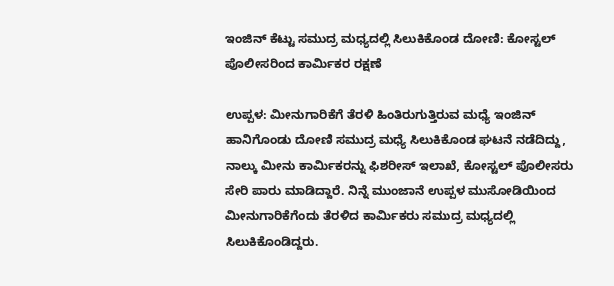ಇಂಜಿನ್ ಕೆಟ್ಟು ಸಮುದ್ರ ಮಧ್ಯದಲ್ಲಿ ಸಿಲುಕಿಕೊಂಡ ದೋಣಿ: ಕೋಸ್ಟಲ್ ಪೊಲೀಸರಿಂದ ಕಾರ್ಮಿಕರ ರಕ್ಷಣೆ

ಉಪ್ಪಳ: ಮೀನುಗಾರಿಕೆಗೆ ತೆರಳಿ ಹಿಂತಿರುಗುತ್ತಿರುವ ಮಧ್ಯೆ ಇಂಜಿನ್ ಹಾನಿಗೊಂಡು ದೋಣಿ ಸಮುದ್ರ ಮಧ್ಯೆ ಸಿಲುಕಿಕೊಂಡ ಘಟನೆ ನಡೆದಿದ್ದು, ನಾಲ್ಕು ಮೀನು ಕಾರ್ಮಿಕರನ್ನು ಫಿಶರೀಸ್ ಇಲಾಖೆ, ಕೋಸ್ಟಲ್ ಪೊಲೀಸರು ಸೇರಿ ಪಾರು ಮಾಡಿದ್ದಾರೆ. ನಿನ್ನೆ ಮುಂಜಾನೆ ಉಪ್ಪಳ ಮುಸೋಡಿಯಿಂದ ಮೀನುಗಾರಿಕೆಗೆಂದು ತೆರಳಿದ ಕಾರ್ಮಿಕರು ಸಮುದ್ರ ಮಧ್ಯದಲ್ಲಿ ಸಿಲುಕಿಕೊಂಡಿದ್ದರು.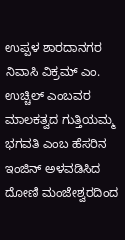ಉಪ್ಪಳ ಶಾರದಾನಗರ ನಿವಾಸಿ ವಿಕ್ರಮ್ ಎಂ. ಉಚ್ಚಿಲ್ ಎಂಬವರ ಮಾಲಕತ್ವದ ಗುತ್ತಿಯಮ್ಮ ಭಗವತಿ ಎಂಬ ಹೆಸರಿನ ಇಂಜಿನ್ ಅಳವಡಿಸಿದ ದೋಣಿ ಮಂಜೇಶ್ವರದಿಂದ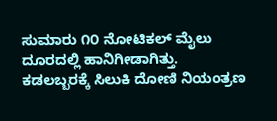ಸುಮಾರು ೧೦ ನೋಟಿಕಲ್ ಮೈಲು ದೂರದಲ್ಲಿ ಹಾನಿಗೀಡಾಗಿತ್ತು. ಕಡಲಬ್ಬರಕ್ಕೆ ಸಿಲುಕಿ ದೋಣಿ ನಿಯಂತ್ರಣ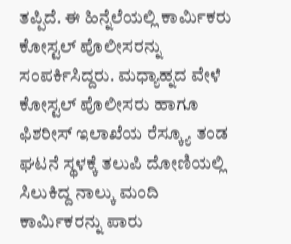ತಪ್ಪಿದೆ. ಈ ಹಿನ್ನೆಲೆಯಲ್ಲಿ ಕಾರ್ಮಿಕರು ಕೋಸ್ಟಲ್ ಪೊಲೀಸರನ್ನು ಸಂಪರ್ಕಿಸಿದ್ದರು. ಮಧ್ಯಾಹ್ನದ ವೇಳೆ ಕೋಸ್ಟಲ್ ಪೊಲೀಸರು ಹಾಗೂ ಫಿಶರೀಸ್ ಇಲಾಖೆಯ ರೆಸ್ಕ್ಯೂ ತಂಡ ಘಟನೆ ಸ್ಥಳಕ್ಕೆ ತಲುಪಿ ದೋಣಿಯಲ್ಲಿ ಸಿಲುಕಿದ್ದ ನಾಲ್ಕು ಮಂದಿ ಕಾರ್ಮಿಕರನ್ನು ಪಾರು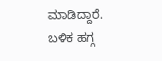ಮಾಡಿದ್ದಾರೆ. ಬಳಿಕ ಹಗ್ಗ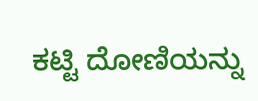ಕಟ್ಟಿ ದೋಣಿಯನ್ನು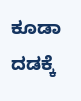ಕೂಡಾ ದಡಕ್ಕೆ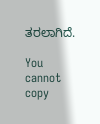ತರಲಾಗಿದೆ.

You cannot copy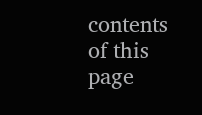contents of this page